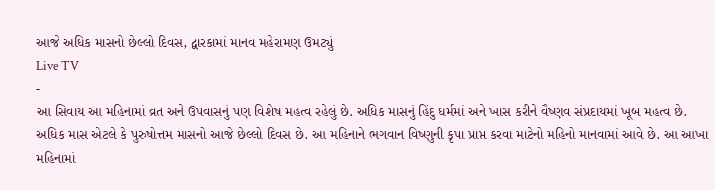આજે અધિક માસનો છેલ્લો દિવસ, દ્વારકામાં માનવ મહેરામણ ઉમટ્યું
Live TV
-
આ સિવાય આ મહિનામાં વ્રત અને ઉપવાસનું પણ વિશેષ મહત્વ રહેલું છે. અધિક માસનું હિંદુ ધર્મમાં અને ખાસ કરીને વૈષ્ણવ સંપ્રદાયમાં ખૂબ મહત્વ છે.
અધિક માસ એટલે કે પુરુષોત્તમ માસનો આજે છેલ્લો દિવસ છે. આ મહિનાને ભગવાન વિષ્ણુની કૃપા પ્રાપ્ત કરવા માટેનો મહિનો માનવામાં આવે છે. આ આખા મહિનામાં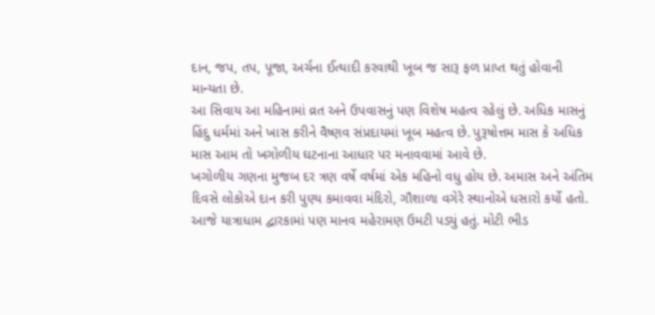દાન, જપ, તપ, પૂજા, અર્ચના ઈત્યાદી કરવાથી ખૂબ જ સારૂ ફળ પ્રાપ્ત થતું હોવાની માન્યતા છે.
આ સિવાય આ મહિનામાં વ્રત અને ઉપવાસનું પણ વિશેષ મહત્વ રહેલું છે. અધિક માસનું હિંદુ ધર્મમાં અને ખાસ કરીને વૈષ્ણવ સંપ્રદાયમાં ખૂબ મહત્વ છે. પુરૂષોત્તમ માસ કે અધિક માસ આમ તો ખગોળીય ઘટનાના આધાર પર મનાવવામાં આવે છે.
ખગોળીય ગણના મુજબ દર ત્રણ વર્ષે વર્ષમાં એક મહિનો વધુ હોય છે. અમાસ અને અંતિમ દિવસે લોકોએ દાન કરી પુણ્ય કમાવવા મંદિરો, ગૌશાળા વગેરે સ્થાનોએ ધસારો કર્યો હતો.
આજે યાત્રાધામ દ્વારકામાં પણ માનવ મહેરામણ ઉમટી પડ્યું હતું. મોટી ભીડ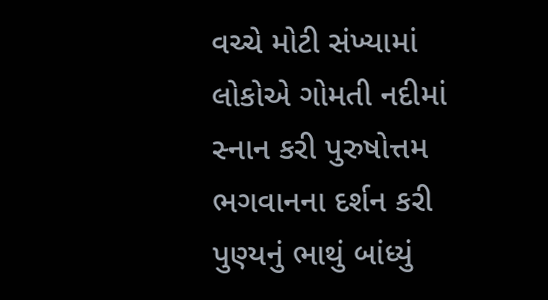વચ્ચે મોટી સંખ્યામાં લોકોએ ગોમતી નદીમાં સ્નાન કરી પુરુષોત્તમ ભગવાનના દર્શન કરી પુણ્યનું ભાથું બાંધ્યું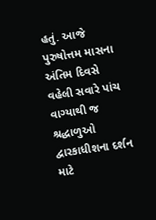હતું. આજે પુરુષોત્તમ માસના અંતિમ દિવસે વહેલી સવારે પાંચ વાગ્યાથી જ શ્રદ્ધાળુઓ દ્વારકાધીશના દર્શન માટે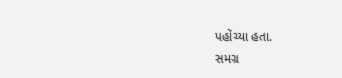પહોંચ્યા હતા.
સમગ્ર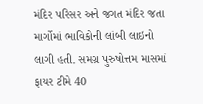મંદિર પરિસર અને જગત મંદિર જતા માર્ગોમાં ભાવિકોની લાંબી લાઇનો લાગી હતી. સમગ્ર પુરુષોત્તમ માસમાં ફાયર ટીમે 40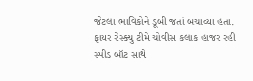જેટલા ભાવિકોને ડૂબી જતાં બચાવ્યા હતા. ફાયર રેસ્ક્યુ ટીમે ચોવીસ કલાક હાજર રહી સ્પીડ બૉટ સાથે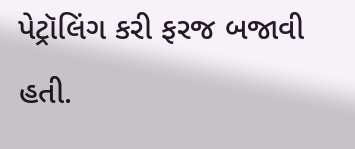પેટ્રૉલિંગ કરી ફરજ બજાવી હતી.